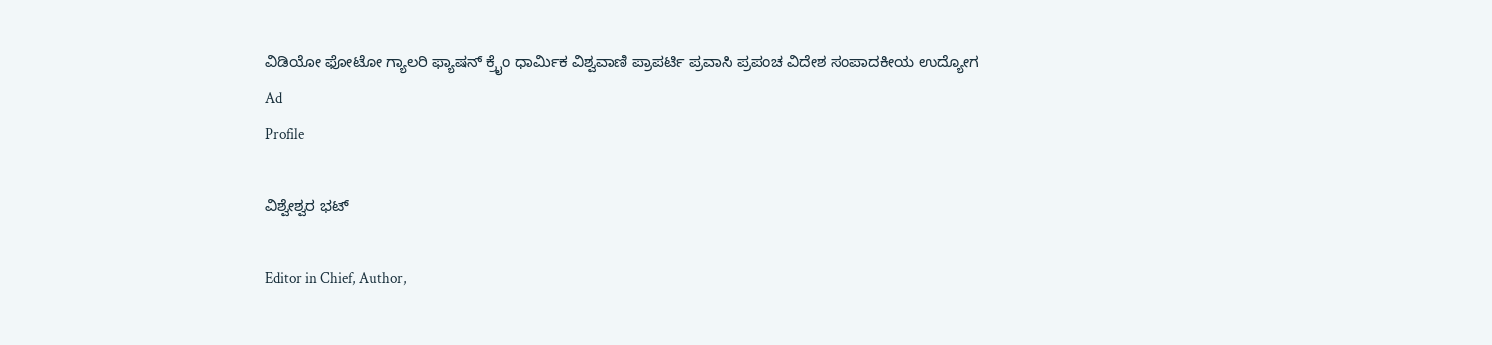ವಿಡಿಯೋ ಫೋಟೋ ಗ್ಯಾಲರಿ ಫ್ಯಾಷನ್ ಕ್ರೈಂ ಧಾರ್ಮಿಕ ವಿಶ್ವವಾಣಿ ಪ್ರಾಪರ್ಟಿ ಪ್ರವಾಸಿ ಪ್ರಪಂಚ ವಿದೇಶ ಸಂಪಾದಕೀಯ ಉದ್ಯೋಗ
Ad
Profile

ವಿಶ್ವೇಶ್ವರ ಭಟ್‌

Editor in Chief, Author,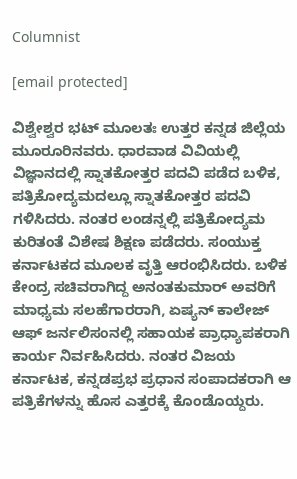Columnist

[email protected]

ವಿಶ್ವೇಶ್ವರ ಭಟ್ ಮೂಲತಃ ಉತ್ತರ ಕನ್ನಡ ಜಿಲ್ಲೆಯ ಮೂರೂರಿನವರು. ಧಾರವಾಡ ವಿವಿಯಲ್ಲಿ ವಿಜ್ಞಾನದಲ್ಲಿ ಸ್ನಾತಕೋತ್ತರ ಪದವಿ ಪಡೆದ ಬಳಿಕ, ಪತ್ರಿಕೋದ್ಯಮದಲ್ಲೂ ಸ್ನಾತಕೋತ್ತರ ಪದವಿ ಗಳಿಸಿದರು. ನಂತರ ಲಂಡನ್ನಲ್ಲಿ ಪತ್ರಿಕೋದ್ಯಮ ಕುರಿತಂತೆ ವಿಶೇಷ ಶಿಕ್ಷಣ ಪಡೆದರು. ಸಂಯುಕ್ತ ಕರ್ನಾಟಕದ ಮೂಲಕ ವೃತ್ತಿ ಆರಂಭಿಸಿದರು. ಬಳಿಕ ಕೇಂದ್ರ ಸಚಿವರಾಗಿದ್ದ ಅನಂತಕುಮಾರ್ ಅವರಿಗೆ ಮಾಧ್ಯಮ ಸಲಹೆಗಾರರಾಗಿ, ಏಷ್ಯನ್ ಕಾಲೇಜ್ ಆಫ್ ಜರ್ನಲಿಸಂನಲ್ಲಿ ಸಹಾಯಕ ಪ್ರಾಧ್ಯಾಪಕರಾಗಿ ಕಾರ್ಯ ನಿರ್ವಹಿಸಿದರು. ನಂತರ ವಿಜಯ ಕರ್ನಾಟಕ, ಕನ್ನಡಪ್ರಭ ಪ್ರಧಾನ ಸಂಪಾದಕರಾಗಿ ಆ ಪತ್ರಿಕೆಗಳನ್ನು ಹೊಸ ಎತ್ತರಕ್ಕೆ ಕೊಂಡೊಯ್ದರು.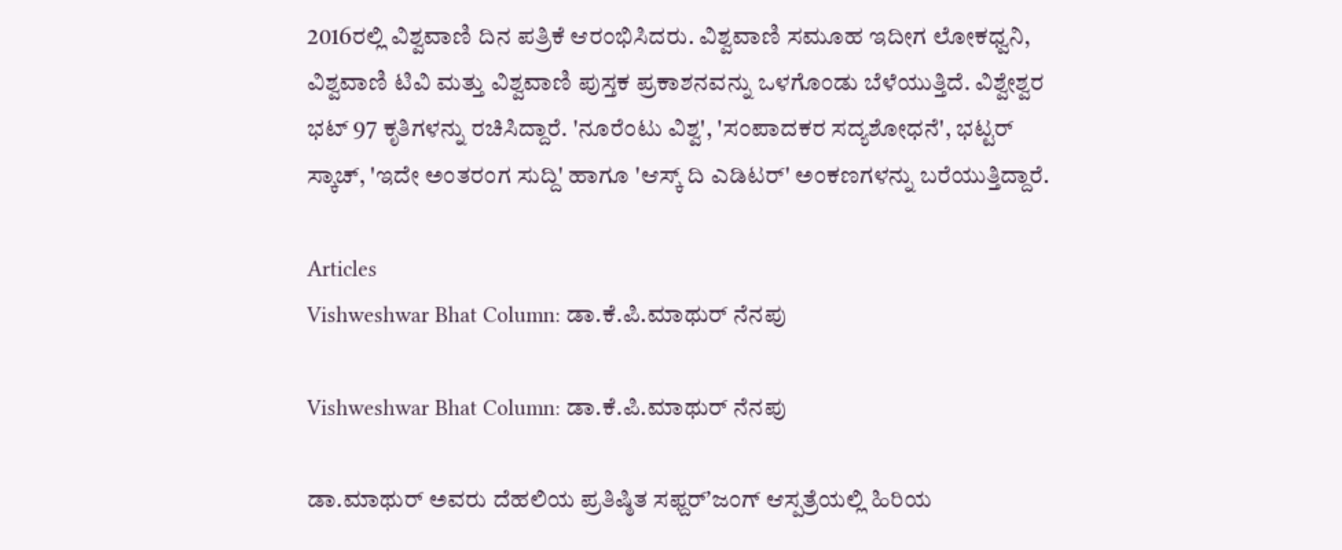2016ರಲ್ಲಿ ವಿಶ್ವವಾಣಿ ದಿನ ಪತ್ರಿಕೆ ಆರಂಭಿಸಿದರು. ವಿಶ್ವವಾಣಿ ಸಮೂಹ ಇದೀಗ ಲೋಕಧ್ವನಿ, ವಿಶ್ವವಾಣಿ ಟಿವಿ ಮತ್ತು ವಿಶ್ವವಾಣಿ ಪುಸ್ತಕ ಪ್ರಕಾಶನವನ್ನು ಒಳಗೊಂಡು ಬೆಳೆಯುತ್ತಿದೆ. ವಿಶ್ವೇಶ್ವರ ಭಟ್ 97 ಕೃತಿಗಳನ್ನು ರಚಿಸಿದ್ದಾರೆ. 'ನೂರೆಂಟು ವಿಶ್ವ', 'ಸಂಪಾದಕರ ಸದ್ಯಶೋಧನೆ', ಭಟ್ಟರ್ ಸ್ಕಾಚ್, 'ಇದೇ ಅಂತರಂಗ ಸುದ್ದಿ' ಹಾಗೂ 'ಆಸ್ಕ್ ದಿ ಎಡಿಟರ್' ಅಂಕಣಗಳನ್ನು ಬರೆಯುತ್ತಿದ್ದಾರೆ.

Articles
Vishweshwar Bhat Column: ಡಾ.ಕೆ.ಪಿ.ಮಾಥುರ್‌ ನೆನಪು

Vishweshwar Bhat Column: ಡಾ.ಕೆ.ಪಿ.ಮಾಥುರ್‌ ನೆನಪು

ಡಾ.ಮಾಥುರ್ ಅವರು ದೆಹಲಿಯ ಪ್ರತಿಷ್ಠಿತ ಸಫ್ದರ್‌ʼಜಂಗ್ ಆಸ್ಪತ್ರೆಯಲ್ಲಿ ಹಿರಿಯ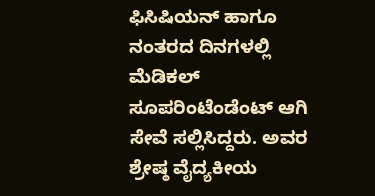ಫಿಸಿಷಿಯನ್ ಹಾಗೂ ನಂತರದ ದಿನಗಳಲ್ಲಿ ಮೆಡಿಕಲ್ ಸೂಪರಿಂಟೆಂಡೆಂಟ್ ಆಗಿ ಸೇವೆ ಸಲ್ಲಿಸಿದ್ದರು. ಅವರ ಶ್ರೇಷ್ಠ ವೈದ್ಯಕೀಯ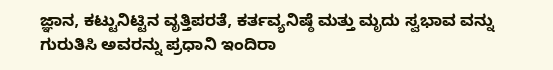ಜ್ಞಾನ, ಕಟ್ಟುನಿಟ್ಟಿನ ವೃತ್ತಿಪರತೆ, ಕರ್ತವ್ಯನಿಷ್ಠೆ ಮತ್ತು ಮೃದು ಸ್ವಭಾವ ವನ್ನು ಗುರುತಿಸಿ ಅವರನ್ನು ಪ್ರಧಾನಿ ಇಂದಿರಾ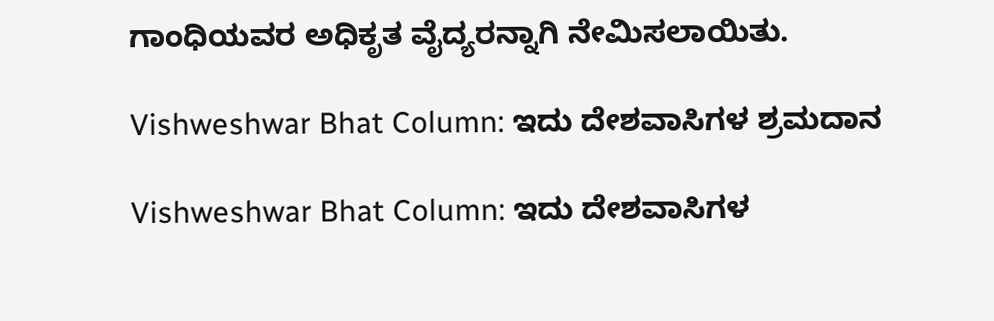ಗಾಂಧಿಯವರ ಅಧಿಕೃತ ವೈದ್ಯರನ್ನಾಗಿ ನೇಮಿಸಲಾಯಿತು.

Vishweshwar Bhat Column: ಇದು ದೇಶವಾಸಿಗಳ ಶ್ರಮದಾನ

Vishweshwar Bhat Column: ಇದು ದೇಶವಾಸಿಗಳ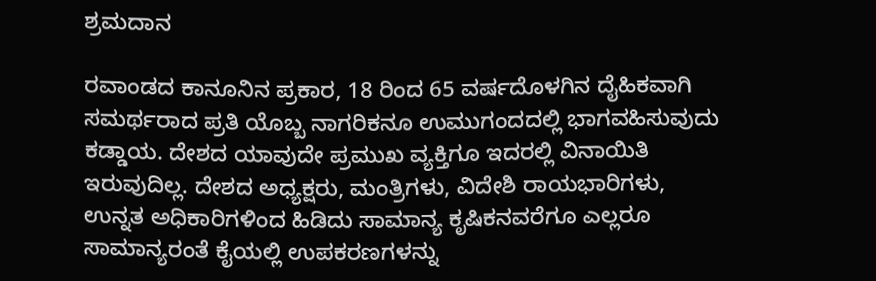ಶ್ರಮದಾನ

ರವಾಂಡದ ಕಾನೂನಿನ ಪ್ರಕಾರ, 18 ರಿಂದ 65 ವರ್ಷದೊಳಗಿನ ದೈಹಿಕವಾಗಿ ಸಮರ್ಥರಾದ ಪ್ರತಿ ಯೊಬ್ಬ ನಾಗರಿಕನೂ ಉಮುಗಂದದಲ್ಲಿ ಭಾಗವಹಿಸುವುದು ಕಡ್ಡಾಯ. ದೇಶದ ಯಾವುದೇ ಪ್ರಮುಖ ವ್ಯಕ್ತಿಗೂ ಇದರಲ್ಲಿ ವಿನಾಯಿತಿ ಇರುವುದಿಲ್ಲ. ದೇಶದ ಅಧ್ಯಕ್ಷರು, ಮಂತ್ರಿಗಳು, ವಿದೇಶಿ ರಾಯಭಾರಿಗಳು, ಉನ್ನತ ಅಧಿಕಾರಿಗಳಿಂದ ಹಿಡಿದು ಸಾಮಾನ್ಯ ಕೃಷಿಕನವರೆಗೂ ಎಲ್ಲರೂ ಸಾಮಾನ್ಯರಂತೆ ಕೈಯಲ್ಲಿ ಉಪಕರಣಗಳನ್ನು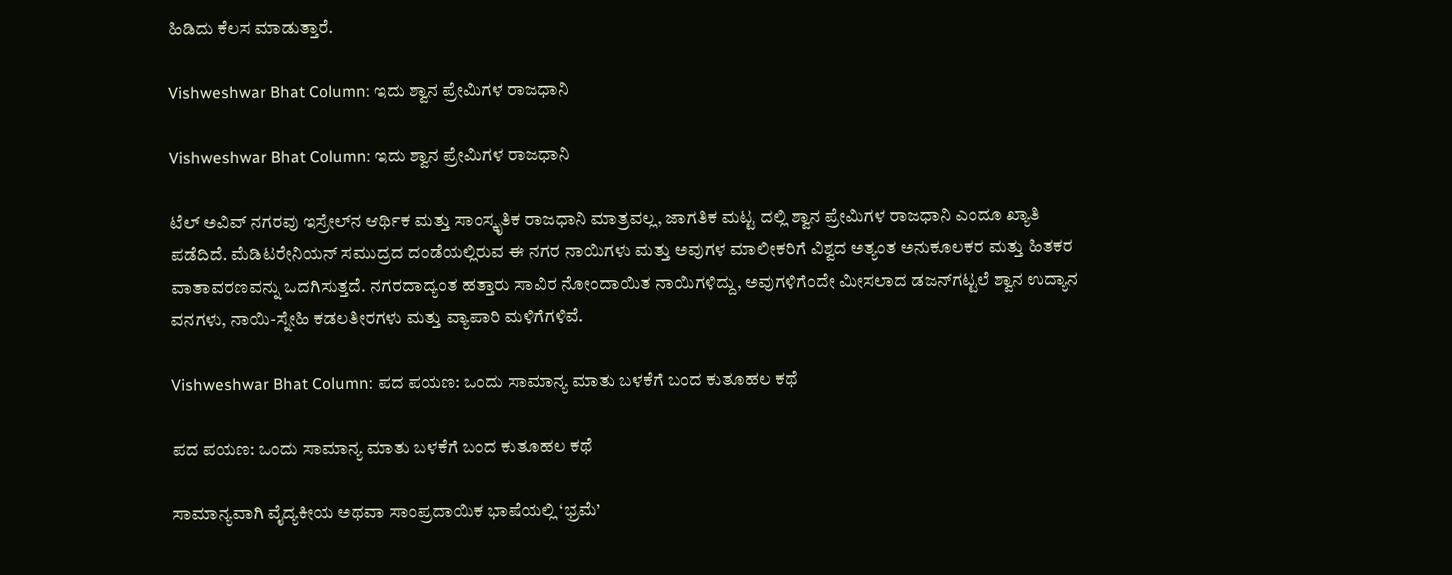ಹಿಡಿದು ಕೆಲಸ ಮಾಡುತ್ತಾರೆ.

Vishweshwar Bhat Column: ಇದು ಶ್ವಾನ ಪ್ರೇಮಿಗಳ ರಾಜಧಾನಿ

Vishweshwar Bhat Column: ಇದು ಶ್ವಾನ ಪ್ರೇಮಿಗಳ ರಾಜಧಾನಿ

ಟೆಲ್ ಅವಿವ್ ನಗರವು ಇಸ್ರೇಲ್‌ನ ಆರ್ಥಿಕ ಮತ್ತು ಸಾಂಸ್ಕೃತಿಕ ರಾಜಧಾನಿ ಮಾತ್ರವಲ್ಲ, ಜಾಗತಿಕ ಮಟ್ಟ ದಲ್ಲಿ ಶ್ವಾನ ಪ್ರೇಮಿಗಳ ರಾಜಧಾನಿ ಎಂದೂ ಖ್ಯಾತಿ ಪಡೆದಿದೆ. ಮೆಡಿಟರೇನಿಯನ್ ಸಮುದ್ರದ ದಂಡೆಯಲ್ಲಿರುವ ಈ ನಗರ ನಾಯಿಗಳು ಮತ್ತು ಅವುಗಳ ಮಾಲೀಕರಿಗೆ ವಿಶ್ವದ ಅತ್ಯಂತ ಅನುಕೂಲಕರ ಮತ್ತು ಹಿತಕರ ವಾತಾವರಣವನ್ನು ಒದಗಿಸುತ್ತದೆ. ನಗರದಾದ್ಯಂತ ಹತ್ತಾರು ಸಾವಿರ ನೋಂದಾಯಿತ ನಾಯಿಗಳಿದ್ದು, ಅವುಗಳಿಗೆಂದೇ ಮೀಸಲಾದ ಡಜನ್‌ಗಟ್ಟಲೆ ಶ್ವಾನ ಉದ್ಯಾನ ವನಗಳು, ನಾಯಿ-ಸ್ನೇಹಿ ಕಡಲತೀರಗಳು ಮತ್ತು ವ್ಯಾಪಾರಿ ಮಳಿಗೆಗಳಿವೆ.

Vishweshwar Bhat Column: ಪದ ಪಯಣ: ಒಂದು ಸಾಮಾನ್ಯ ಮಾತು ಬಳಕೆಗೆ ಬಂದ ಕುತೂಹಲ ಕಥೆ

ಪದ ಪಯಣ: ಒಂದು ಸಾಮಾನ್ಯ ಮಾತು ಬಳಕೆಗೆ ಬಂದ ಕುತೂಹಲ ಕಥೆ

ಸಾಮಾನ್ಯವಾಗಿ ವೈದ್ಯಕೀಯ ಅಥವಾ ಸಾಂಪ್ರದಾಯಿಕ ಭಾಷೆಯಲ್ಲಿ ‘ಭ್ರಮೆ’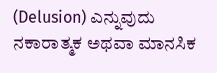(Delusion) ಎನ್ನುವುದು ನಕಾರಾತ್ಮಕ ಅಥವಾ ಮಾನಸಿಕ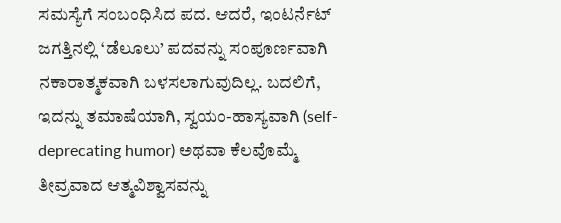ಸಮಸ್ಯೆಗೆ ಸಂಬಂಧಿಸಿದ ಪದ. ಆದರೆ, ಇಂಟರ್ನೆಟ್ ಜಗತ್ತಿನಲ್ಲಿ ‘ಡೆಲೂಲು’ ಪದವನ್ನು ಸಂಪೂರ್ಣವಾಗಿ ನಕಾರಾತ್ಮಕವಾಗಿ ಬಳಸಲಾಗುವುದಿಲ್ಲ. ಬದಲಿಗೆ, ಇದನ್ನು ತಮಾಷೆಯಾಗಿ, ಸ್ವಯಂ-ಹಾಸ್ಯವಾಗಿ (self- deprecating humor) ಅಥವಾ ಕೆಲವೊಮ್ಮೆ ತೀವ್ರವಾದ ಆತ್ಮವಿಶ್ವಾಸವನ್ನು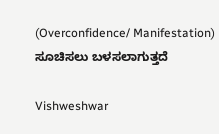(Overconfidence/ Manifestation) ಸೂಚಿಸಲು ಬಳಸಲಾಗುತ್ತದೆ

Vishweshwar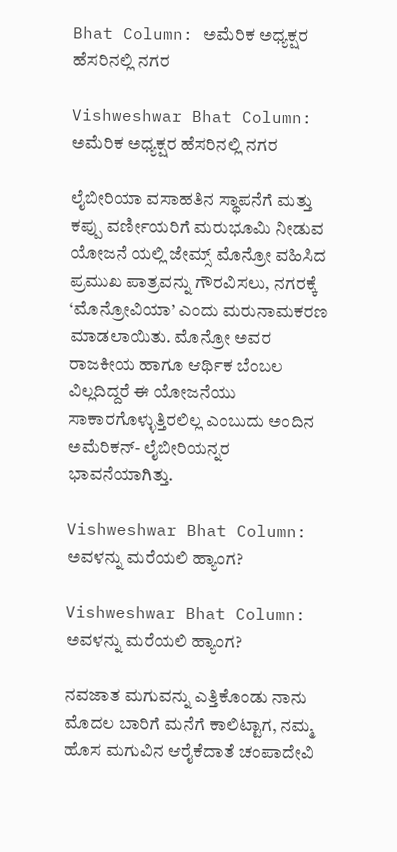Bhat Column: ಅಮೆರಿಕ ಅಧ್ಯಕ್ಷರ ಹೆಸರಿನಲ್ಲಿ ನಗರ

Vishweshwar Bhat Column: ಅಮೆರಿಕ ಅಧ್ಯಕ್ಷರ ಹೆಸರಿನಲ್ಲಿ ನಗರ

ಲೈಬೀರಿಯಾ ವಸಾಹತಿನ ಸ್ಥಾಪನೆಗೆ ಮತ್ತು ಕಪ್ಪು ವರ್ಣೀಯರಿಗೆ ಮರುಭೂಮಿ ನೀಡುವ ಯೋಜನೆ ಯಲ್ಲಿ ಜೇಮ್ಸ್ ಮೊನ್ರೋ ವಹಿಸಿದ ಪ್ರಮುಖ ಪಾತ್ರವನ್ನು ಗೌರವಿಸಲು, ನಗರಕ್ಕೆ ‘ಮೊನ್ರೋವಿಯಾ’ ಎಂದು ಮರುನಾಮಕರಣ ಮಾಡಲಾಯಿತು. ಮೊನ್ರೋ ಅವರ ರಾಜಕೀಯ ಹಾಗೂ ಆರ್ಥಿಕ ಬೆಂಬಲ ವಿಲ್ಲದಿದ್ದರೆ ಈ ಯೋಜನೆಯು ಸಾಕಾರಗೊಳ್ಳುತ್ತಿರಲಿಲ್ಲ ಎಂಬುದು ಅಂದಿನ ಅಮೆರಿಕನ್- ಲೈಬೀರಿಯನ್ನರ ಭಾವನೆಯಾಗಿತ್ತು.

Vishweshwar Bhat Column: ಅವಳನ್ನು ಮರೆಯಲಿ ಹ್ಯಾಂಗ?

Vishweshwar Bhat Column: ಅವಳನ್ನು ಮರೆಯಲಿ ಹ್ಯಾಂಗ?

ನವಜಾತ ಮಗುವನ್ನು ಎತ್ತಿಕೊಂಡು ನಾನು ಮೊದಲ ಬಾರಿಗೆ ಮನೆಗೆ ಕಾಲಿಟ್ಟಾಗ, ನಮ್ಮ ಹೊಸ ಮಗುವಿನ ಆರೈಕೆದಾತೆ ಚಂಪಾದೇವಿ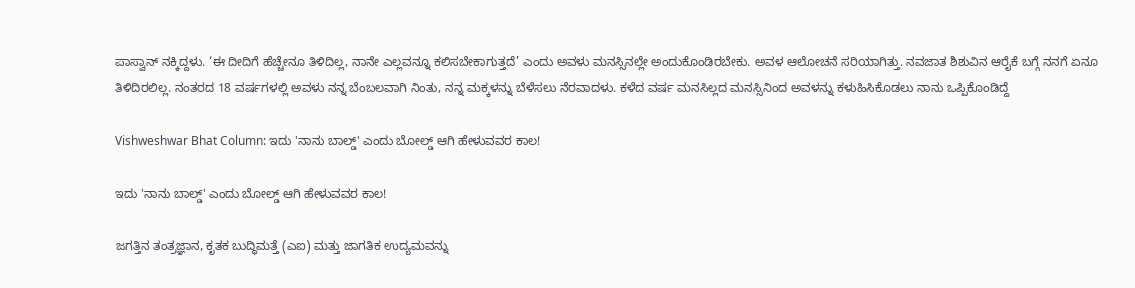ಪಾಸ್ವಾನ್ ನಕ್ಕಿದ್ದಳು. ‘ಈ ದೀದಿಗೆ ಹೆಚ್ಚೇನೂ ತಿಳಿದಿಲ್ಲ, ನಾನೇ ಎಲ್ಲವನ್ನೂ ಕಲಿಸಬೇಕಾಗುತ್ತದೆ’ ಎಂದು ಅವಳು ಮನಸ್ಸಿನಲ್ಲೇ ಅಂದುಕೊಂಡಿರಬೇಕು. ಅವಳ ಆಲೋಚನೆ ಸರಿಯಾಗಿತ್ತು. ನವಜಾತ ಶಿಶುವಿನ ಆರೈಕೆ ಬಗ್ಗೆ ನನಗೆ ಏನೂ ತಿಳಿದಿರಲಿಲ್ಲ. ನಂತರದ 18 ವರ್ಷಗಳಲ್ಲಿ ಅವಳು ನನ್ನ ಬೆಂಬಲವಾಗಿ ನಿಂತು, ನನ್ನ ಮಕ್ಕಳನ್ನು ಬೆಳೆಸಲು ನೆರವಾದಳು. ಕಳೆದ ವರ್ಷ ಮನಸಿಲ್ಲದ ಮನಸ್ಸಿನಿಂದ ಅವಳನ್ನು ಕಳುಹಿಸಿಕೊಡಲು ನಾನು ಒಪ್ಪಿಕೊಂಡಿದ್ದೆ

Vishweshwar Bhat Column: ಇದು 'ನಾನು ಬಾಲ್ಡ್' ಎಂದು ಬೋಲ್ಡ್ ಆಗಿ ಹೇಳುವವರ ಕಾಲ!

ಇದು 'ನಾನು ಬಾಲ್ಡ್' ಎಂದು ಬೋಲ್ಡ್ ಆಗಿ ಹೇಳುವವರ ಕಾಲ!

ಜಗತ್ತಿನ ತಂತ್ರಜ್ಞಾನ, ಕೃತಕ ಬುದ್ಧಿಮತ್ತೆ (ಎಐ) ಮತ್ತು ಜಾಗತಿಕ ಉದ್ಯಮವನ್ನು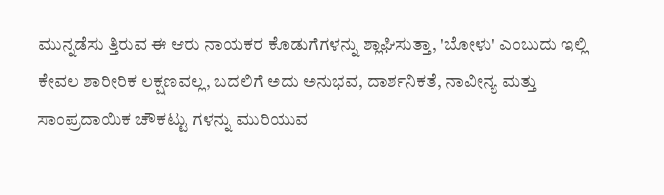ಮುನ್ನಡೆಸು ತ್ತಿರುವ ಈ ಆರು ನಾಯಕರ ಕೊಡುಗೆಗಳನ್ನು ಶ್ಲಾಘಿಸುತ್ತಾ, 'ಬೋಳು' ಎಂಬುದು ಇಲ್ಲಿ ಕೇವಲ ಶಾರೀರಿಕ ಲಕ್ಷಣವಲ್ಲ, ಬದಲಿಗೆ ಅದು ಅನುಭವ, ದಾರ್ಶನಿಕತೆ, ನಾವೀನ್ಯ ಮತ್ತು ಸಾಂಪ್ರದಾಯಿಕ ಚೌಕಟ್ಟು ಗಳನ್ನು ಮುರಿಯುವ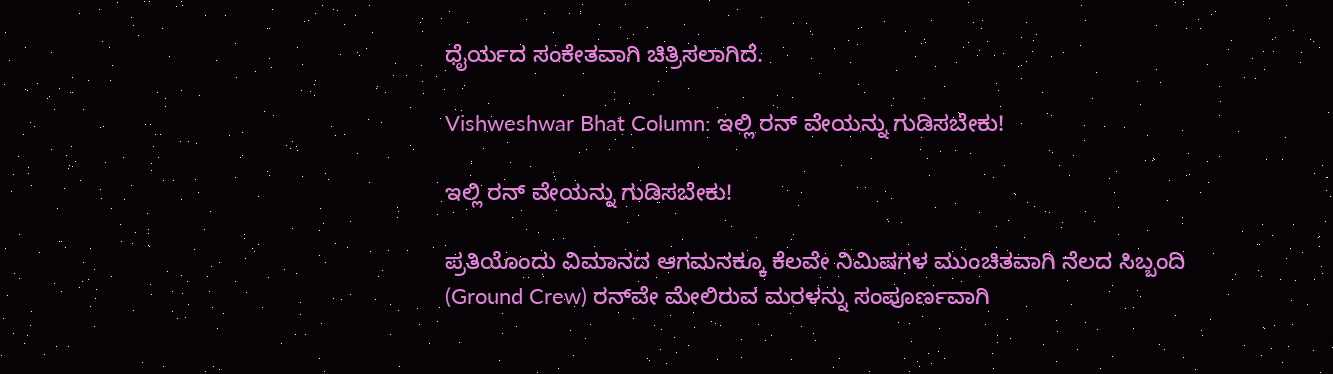ಧೈರ್ಯದ ಸಂಕೇತವಾಗಿ ಚಿತ್ರಿಸಲಾಗಿದೆ.

Vishweshwar Bhat Column: ಇಲ್ಲಿ ರನ್ ವೇಯನ್ನು ಗುಡಿಸಬೇಕು!

ಇಲ್ಲಿ ರನ್ ವೇಯನ್ನು ಗುಡಿಸಬೇಕು!

ಪ್ರತಿಯೊಂದು ವಿಮಾನದ ಆಗಮನಕ್ಕೂ ಕೆಲವೇ ನಿಮಿಷಗಳ ಮುಂಚಿತವಾಗಿ ನೆಲದ ಸಿಬ್ಬಂದಿ (Ground Crew) ರನ್‌ವೇ ಮೇಲಿರುವ ಮರಳನ್ನು ಸಂಪೂರ್ಣವಾಗಿ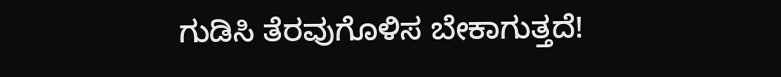ಗುಡಿಸಿ ತೆರವುಗೊಳಿಸ ಬೇಕಾಗುತ್ತದೆ!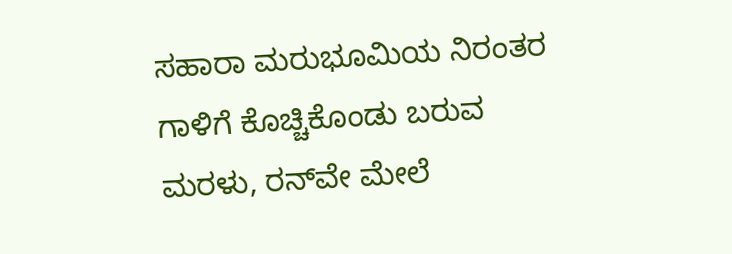ಸಹಾರಾ ಮರುಭೂಮಿಯ ನಿರಂತರ ಗಾಳಿಗೆ ಕೊಚ್ಚಿಕೊಂಡು ಬರುವ ಮರಳು, ರನ್‌ವೇ ಮೇಲೆ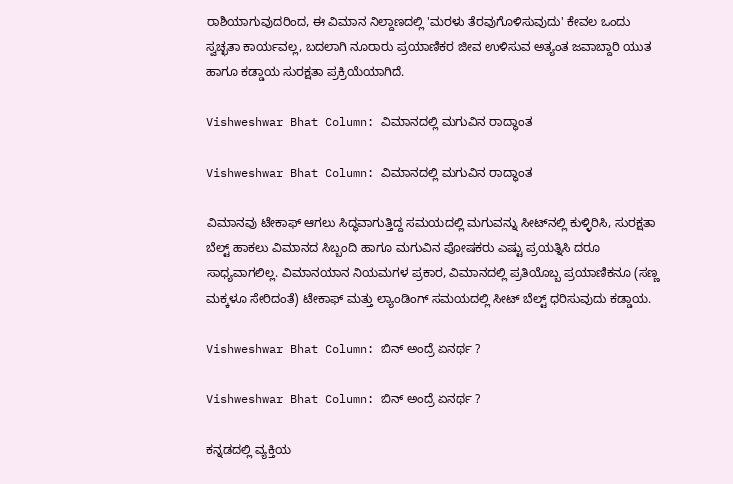ರಾಶಿಯಾಗುವುದರಿಂದ, ಈ ವಿಮಾನ ನಿಲ್ದಾಣದಲ್ಲಿ 'ಮರಳು ತೆರವುಗೊಳಿಸುವುದು' ಕೇವಲ ಒಂದು ಸ್ವಚ್ಛತಾ ಕಾರ್ಯವಲ್ಲ, ಬದಲಾಗಿ ನೂರಾರು ಪ್ರಯಾಣಿಕರ ಜೀವ ಉಳಿಸುವ ಅತ್ಯಂತ ಜವಾಬ್ದಾರಿ ಯುತ ಹಾಗೂ ಕಡ್ಡಾಯ ಸುರಕ್ಷತಾ ಪ್ರಕ್ರಿಯೆಯಾಗಿದೆ.

Vishweshwar Bhat Column: ವಿಮಾನದಲ್ಲಿ ಮಗುವಿನ ರಾದ್ಧಾಂತ

Vishweshwar Bhat Column: ವಿಮಾನದಲ್ಲಿ ಮಗುವಿನ ರಾದ್ಧಾಂತ

ವಿಮಾನವು ಟೇಕಾಫ್ ಆಗಲು ಸಿದ್ಧವಾಗುತ್ತಿದ್ದ ಸಮಯದಲ್ಲಿ ಮಗುವನ್ನು ಸೀಟ್‌ನಲ್ಲಿ ಕುಳ್ಳಿರಿಸಿ, ಸುರಕ್ಷತಾ ಬೆಲ್ಟ್ ಹಾಕಲು ವಿಮಾನದ ಸಿಬ್ಬಂದಿ ಹಾಗೂ ಮಗುವಿನ ಪೋಷಕರು ಎಷ್ಟು ಪ್ರಯತ್ನಿಸಿ ದರೂ ಸಾಧ್ಯವಾಗಲಿಲ್ಲ. ವಿಮಾನಯಾನ ನಿಯಮಗಳ ಪ್ರಕಾರ, ವಿಮಾನದಲ್ಲಿ ಪ್ರತಿಯೊಬ್ಬ ಪ್ರಯಾಣಿಕನೂ (ಸಣ್ಣ ಮಕ್ಕಳೂ ಸೇರಿದಂತೆ) ಟೇಕಾಫ್ ಮತ್ತು ಲ್ಯಾಂಡಿಂಗ್ ಸಮಯದಲ್ಲಿ ಸೀಟ್ ಬೆಲ್ಟ್ ಧರಿಸುವುದು ಕಡ್ಡಾಯ.

Vishweshwar Bhat Column: ಬಿನ್‌ ಅಂದ್ರೆ ಏನರ್ಥ ?

Vishweshwar Bhat Column: ಬಿನ್‌ ಅಂದ್ರೆ ಏನರ್ಥ ?

ಕನ್ನಡದಲ್ಲಿ ವ್ಯಕ್ತಿಯ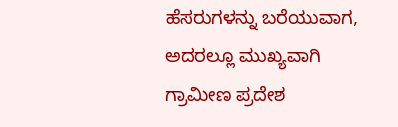ಹೆಸರುಗಳನ್ನು ಬರೆಯುವಾಗ, ಅದರಲ್ಲೂ ಮುಖ್ಯವಾಗಿ ಗ್ರಾಮೀಣ ಪ್ರದೇಶ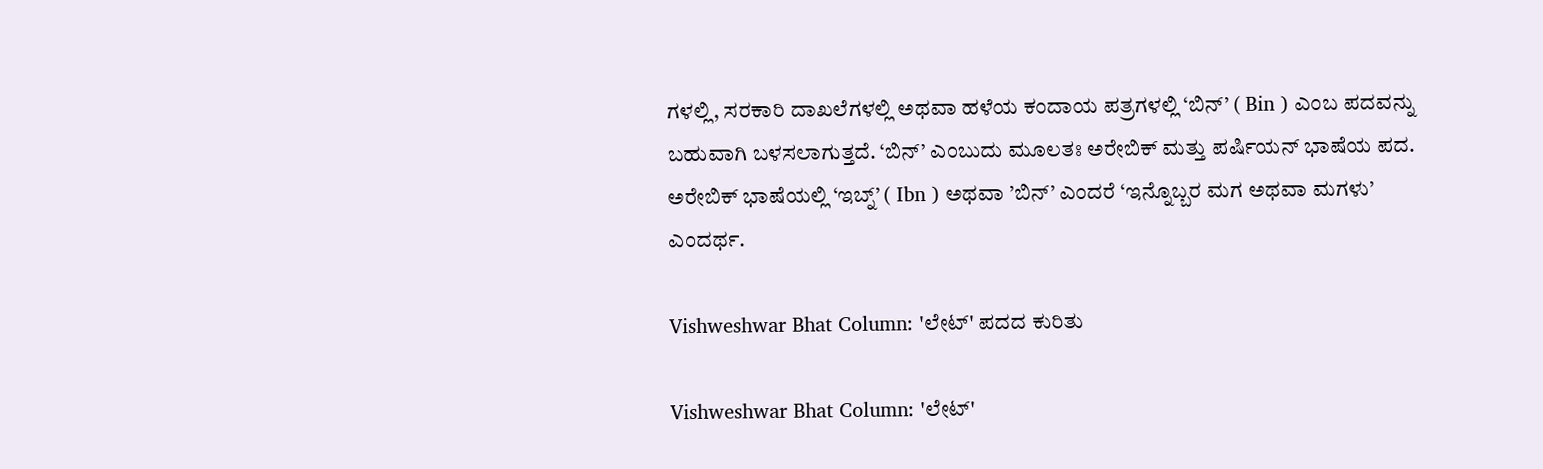ಗಳಲ್ಲಿ, ಸರಕಾರಿ ದಾಖಲೆಗಳಲ್ಲಿ ಅಥವಾ ಹಳೆಯ ಕಂದಾಯ ಪತ್ರಗಳಲ್ಲಿ ‘ಬಿನ್’ ( Bin ) ಎಂಬ ಪದವನ್ನು ಬಹುವಾಗಿ ಬಳಸಲಾಗುತ್ತದೆ. ‘ಬಿನ್’ ಎಂಬುದು ಮೂಲತಃ ಅರೇಬಿಕ್ ಮತ್ತು ಪರ್ಷಿಯನ್ ಭಾಷೆಯ ಪದ. ಅರೇಬಿಕ್ ಭಾಷೆಯಲ್ಲಿ ‘ಇಬ್ನ್’ ( Ibn ) ಅಥವಾ ’ಬಿನ್’ ಎಂದರೆ ‘ಇನ್ನೊಬ್ಬರ ಮಗ ಅಥವಾ ಮಗಳು’ ಎಂದರ್ಥ.

Vishweshwar Bhat Column: 'ಲೇಟ್' ಪದದ ಕುರಿತು

Vishweshwar Bhat Column: 'ಲೇಟ್'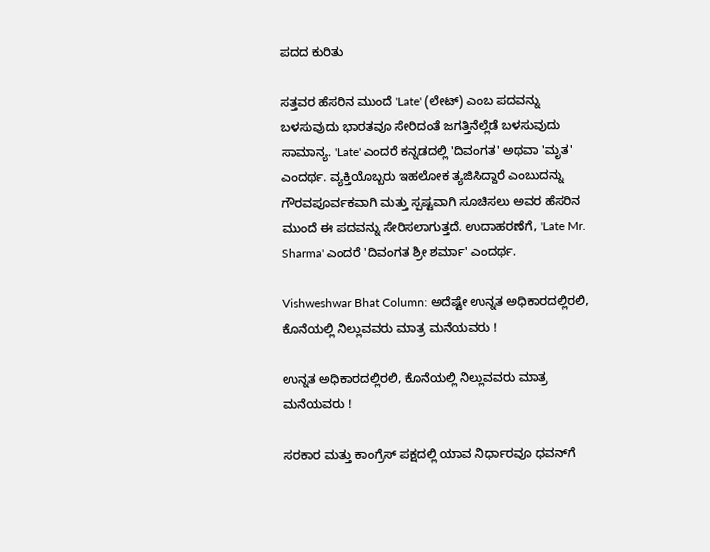ಪದದ ಕುರಿತು

ಸತ್ತವರ ಹೆಸರಿನ ಮುಂದೆ 'Late' (ಲೇಟ್) ಎಂಬ ಪದವನ್ನು ಬಳಸುವುದು ಭಾರತವೂ ಸೇರಿದಂತೆ ಜಗತ್ತಿನೆಲ್ಲೆಡೆ ಬಳಸುವುದು ಸಾಮಾನ್ಯ. 'Late' ಎಂದರೆ ಕನ್ನಡದಲ್ಲಿ 'ದಿವಂಗತ' ಅಥವಾ 'ಮೃತ' ಎಂದರ್ಥ. ವ್ಯಕ್ತಿಯೊಬ್ಬರು ಇಹಲೋಕ ತ್ಯಜಿಸಿದ್ದಾರೆ ಎಂಬುದನ್ನು ಗೌರವಪೂರ್ವಕವಾಗಿ ಮತ್ತು ಸ್ಪಷ್ಟವಾಗಿ ಸೂಚಿಸಲು ಅವರ ಹೆಸರಿನ ಮುಂದೆ ಈ ಪದವನ್ನು ಸೇರಿಸಲಾಗುತ್ತದೆ. ಉದಾಹರಣೆಗೆ, 'Late Mr. Sharma' ಎಂದರೆ 'ದಿವಂಗತ ಶ್ರೀ ಶರ್ಮಾ' ಎಂದರ್ಥ.

Vishweshwar Bhat Column: ಅದೆಷ್ಟೇ ಉನ್ನತ ಅಧಿಕಾರದಲ್ಲಿರಲಿ, ಕೊನೆಯಲ್ಲಿ ನಿಲ್ಲುವವರು ಮಾತ್ರ ಮನೆಯವರು !

ಉನ್ನತ ಅಧಿಕಾರದಲ್ಲಿರಲಿ, ಕೊನೆಯಲ್ಲಿ ನಿಲ್ಲುವವರು ಮಾತ್ರ ಮನೆಯವರು !

ಸರಕಾರ ಮತ್ತು ಕಾಂಗ್ರೆಸ್ ಪಕ್ಷದಲ್ಲಿ ಯಾವ ನಿರ್ಧಾರವೂ ಧವನ್‌ಗೆ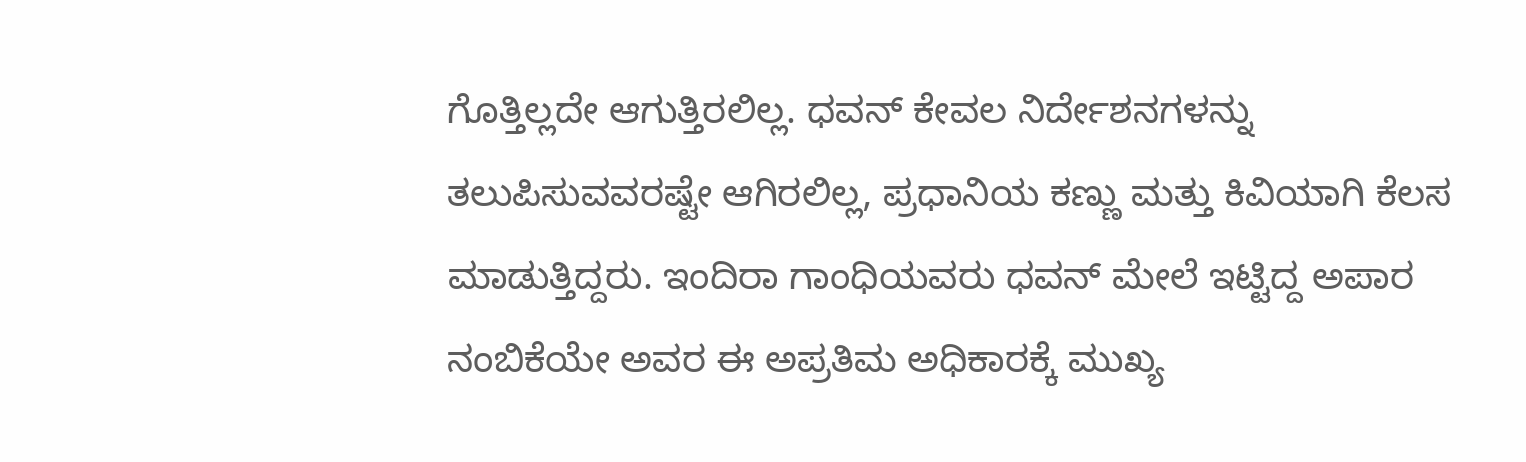ಗೊತ್ತಿಲ್ಲದೇ ಆಗುತ್ತಿರಲಿಲ್ಲ. ಧವನ್ ಕೇವಲ ನಿರ್ದೇಶನಗಳನ್ನು ತಲುಪಿಸುವವರಷ್ಟೇ ಆಗಿರಲಿಲ್ಲ, ಪ್ರಧಾನಿಯ ಕಣ್ಣು ಮತ್ತು ಕಿವಿಯಾಗಿ ಕೆಲಸ ಮಾಡುತ್ತಿದ್ದರು. ಇಂದಿರಾ ಗಾಂಧಿಯವರು ಧವನ್ ಮೇಲೆ ಇಟ್ಟಿದ್ದ ಅಪಾರ ನಂಬಿಕೆಯೇ ಅವರ ಈ ಅಪ್ರತಿಮ ಅಧಿಕಾರಕ್ಕೆ ಮುಖ್ಯ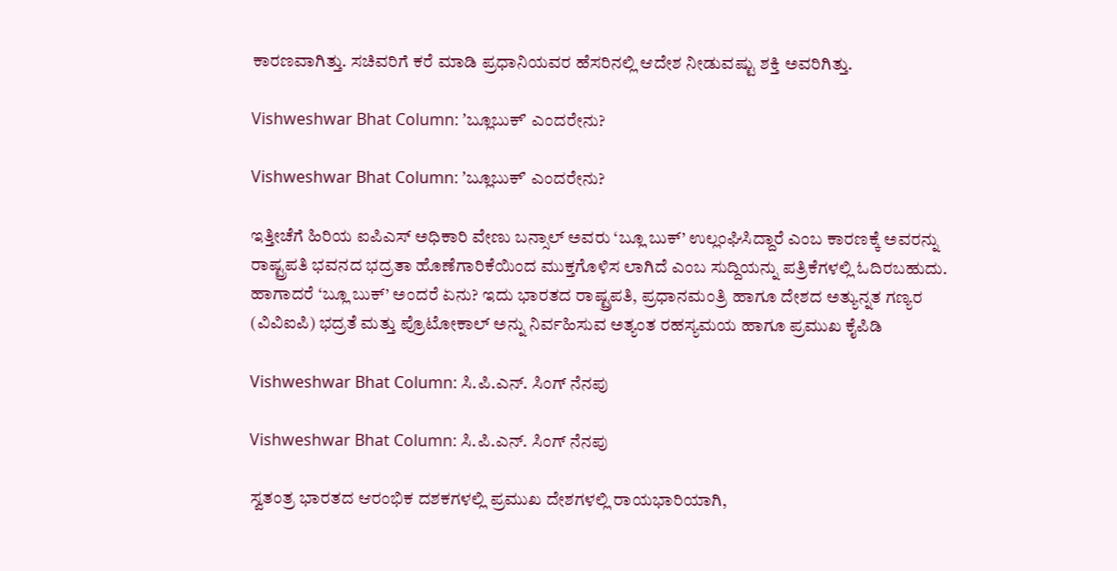ಕಾರಣವಾಗಿತ್ತು. ಸಚಿವರಿಗೆ ಕರೆ ಮಾಡಿ ಪ್ರಧಾನಿಯವರ ಹೆಸರಿನಲ್ಲಿ ಆದೇಶ ನೀಡುವಷ್ಟು ಶಕ್ತಿ ಅವರಿಗಿತ್ತು.

Vishweshwar Bhat Column: ʼಬ್ಲೂಬುಕ್‌ʼ ಎಂದರೇನು?

Vishweshwar Bhat Column: ʼಬ್ಲೂಬುಕ್‌ʼ ಎಂದರೇನು?

ಇತ್ತೀಚೆಗೆ ಹಿರಿಯ ಐಪಿಎಸ್ ಅಧಿಕಾರಿ ವೇಣು ಬನ್ಸಾಲ್ ಅವರು ‘ಬ್ಲೂ ಬುಕ್’ ಉಲ್ಲಂಘಿಸಿದ್ದಾರೆ ಎಂಬ ಕಾರಣಕ್ಕೆ ಅವರನ್ನು ರಾಷ್ಟ್ರಪತಿ ಭವನದ ಭದ್ರತಾ ಹೊಣೆಗಾರಿಕೆಯಿಂದ ಮುಕ್ತಗೊಳಿಸ ಲಾಗಿದೆ ಎಂಬ ಸುದ್ದಿಯನ್ನು ಪತ್ರಿಕೆಗಳಲ್ಲಿ ಓದಿರಬಹುದು. ಹಾಗಾದರೆ ‘ಬ್ಲೂ ಬುಕ್’ ಅಂದರೆ ಏನು? ಇದು ಭಾರತದ ರಾಷ್ಟ್ರಪತಿ, ಪ್ರಧಾನಮಂತ್ರಿ ಹಾಗೂ ದೇಶದ ಅತ್ಯುನ್ನತ ಗಣ್ಯರ (ವಿವಿಐಪಿ) ಭದ್ರತೆ ಮತ್ತು ಪ್ರೊಟೋಕಾಲ್ ಅನ್ನು ನಿರ್ವಹಿಸುವ ಅತ್ಯಂತ ರಹಸ್ಯಮಯ ಹಾಗೂ ಪ್ರಮುಖ ಕೈಪಿಡಿ

Vishweshwar Bhat Column: ಸಿ.ಪಿ.ಎನ್. ಸಿಂಗ್ ನೆನಪು

Vishweshwar Bhat Column: ಸಿ.ಪಿ.ಎನ್. ಸಿಂಗ್ ನೆನಪು

ಸ್ವತಂತ್ರ ಭಾರತದ ಆರಂಭಿಕ ದಶಕಗಳಲ್ಲಿ ಪ್ರಮುಖ ದೇಶಗಳಲ್ಲಿ ರಾಯಭಾರಿಯಾಗಿ,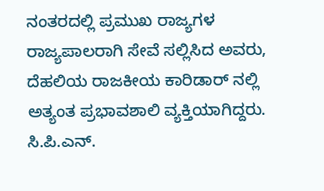ನಂತರದಲ್ಲಿ ಪ್ರಮುಖ ರಾಜ್ಯಗಳ ರಾಜ್ಯಪಾಲರಾಗಿ ಸೇವೆ ಸಲ್ಲಿಸಿದ ಅವರು, ದೆಹಲಿಯ ರಾಜಕೀಯ ಕಾರಿಡಾರ್‌ ನಲ್ಲಿ ಅತ್ಯಂತ ಪ್ರಭಾವಶಾಲಿ ವ್ಯಕ್ತಿಯಾಗಿದ್ದರು. ಸಿ.ಪಿ.ಎನ್.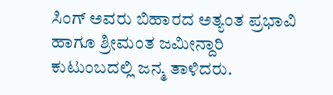ಸಿಂಗ್ ಅವರು ಬಿಹಾರದ ಅತ್ಯಂತ ಪ್ರಭಾವಿ ಹಾಗೂ ಶ್ರೀಮಂತ ಜಮೀನ್ದಾರಿ ಕುಟುಂಬದಲ್ಲಿ ಜನ್ಮ ತಾಳಿದರು.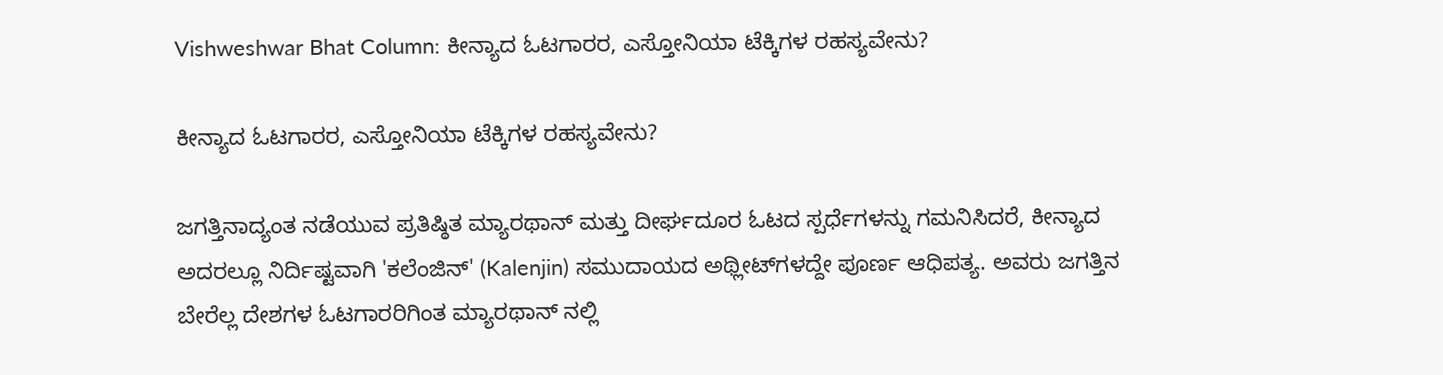Vishweshwar Bhat Column: ಕೀನ್ಯಾದ ಓಟಗಾರರ, ಎಸ್ತೋನಿಯಾ ಟೆಕ್ಕಿಗಳ ರಹಸ್ಯವೇನು?

ಕೀನ್ಯಾದ ಓಟಗಾರರ, ಎಸ್ತೋನಿಯಾ ಟೆಕ್ಕಿಗಳ ರಹಸ್ಯವೇನು?

ಜಗತ್ತಿನಾದ್ಯಂತ ನಡೆಯುವ ಪ್ರತಿಷ್ಠಿತ ಮ್ಯಾರಥಾನ್ ಮತ್ತು ದೀರ್ಘದೂರ ಓಟದ ಸ್ಪರ್ಧೆಗಳನ್ನು ಗಮನಿಸಿದರೆ, ಕೀನ್ಯಾದ ಅದರಲ್ಲೂ ನಿರ್ದಿಷ್ಟವಾಗಿ 'ಕಲೆಂಜಿನ್' (Kalenjin) ಸಮುದಾಯದ ಅಥ್ಲೀಟ್‌ಗಳದ್ದೇ ಪೂರ್ಣ ಆಧಿಪತ್ಯ. ಅವರು ಜಗತ್ತಿನ ಬೇರೆಲ್ಲ ದೇಶಗಳ ಓಟಗಾರರಿಗಿಂತ ಮ್ಯಾರಥಾನ್ ನಲ್ಲಿ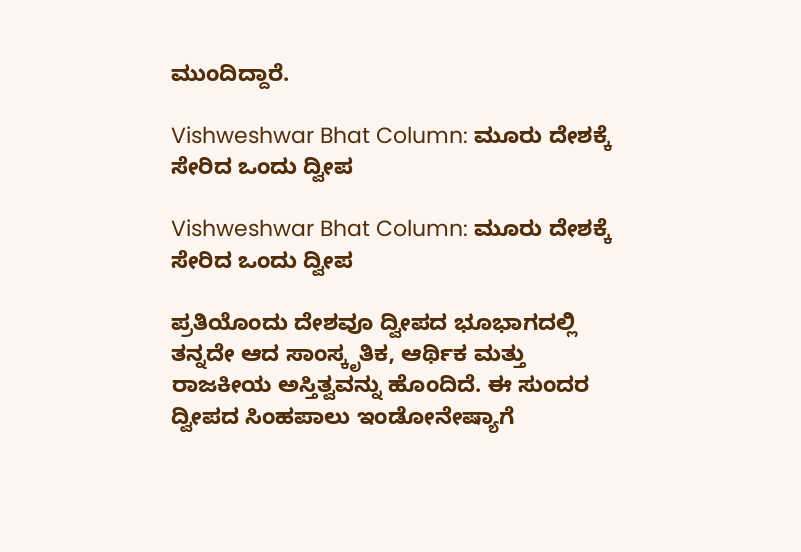ಮುಂದಿದ್ದಾರೆ.

Vishweshwar Bhat Column: ಮೂರು ದೇಶಕ್ಕೆ ಸೇರಿದ ಒಂದು ದ್ವೀಪ

Vishweshwar Bhat Column: ಮೂರು ದೇಶಕ್ಕೆ ಸೇರಿದ ಒಂದು ದ್ವೀಪ

ಪ್ರತಿಯೊಂದು ದೇಶವೂ ದ್ವೀಪದ ಭೂಭಾಗದಲ್ಲಿ ತನ್ನದೇ ಆದ ಸಾಂಸ್ಕೃತಿಕ, ಆರ್ಥಿಕ ಮತ್ತು ರಾಜಕೀಯ ಅಸ್ತಿತ್ವವನ್ನು ಹೊಂದಿದೆ. ಈ ಸುಂದರ ದ್ವೀಪದ ಸಿಂಹಪಾಲು ಇಂಡೋನೇಷ್ಯಾಗೆ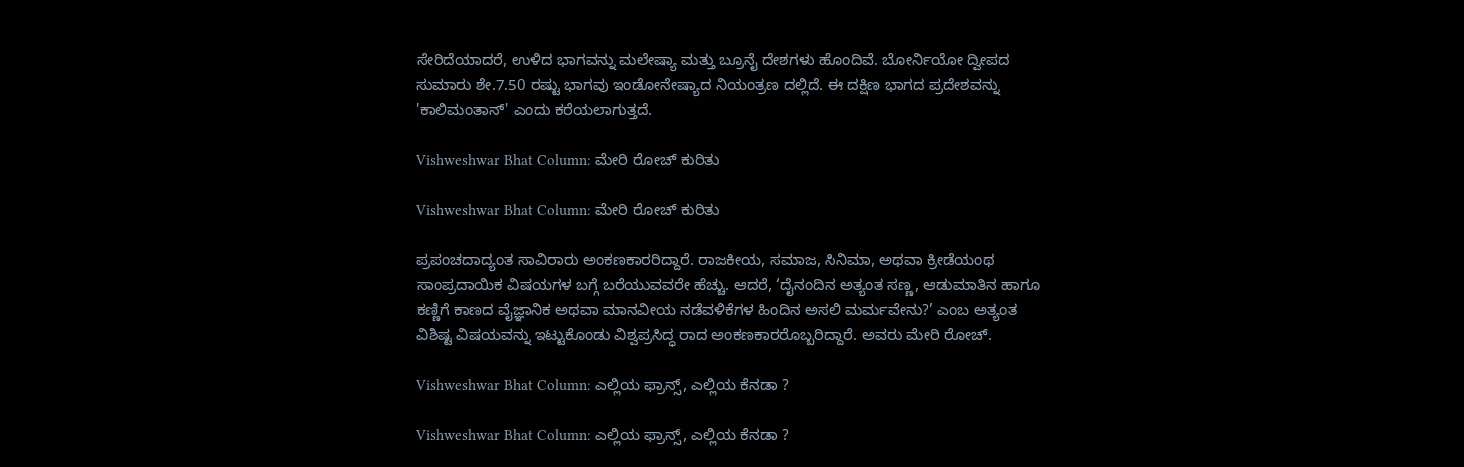ಸೇರಿದೆಯಾದರೆ, ಉಳಿದ ಭಾಗವನ್ನು ಮಲೇಷ್ಯಾ ಮತ್ತು ಬ್ರೂನೈ ದೇಶಗಳು ಹೊಂದಿವೆ. ಬೋರ್ನಿಯೋ ದ್ವೀಪದ ಸುಮಾರು ಶೇ.7.50 ರಷ್ಟು ಭಾಗವು ಇಂಡೋನೇಷ್ಯಾದ ನಿಯಂತ್ರಣ ದಲ್ಲಿದೆ. ಈ ದಕ್ಷಿಣ ಭಾಗದ ಪ್ರದೇಶವನ್ನು 'ಕಾಲಿಮಂತಾನ್' ಎಂದು ಕರೆಯಲಾಗುತ್ತದೆ.

Vishweshwar Bhat Column: ಮೇರಿ ರೋಚ್ ಕುರಿತು

Vishweshwar Bhat Column: ಮೇರಿ ರೋಚ್ ಕುರಿತು

ಪ್ರಪಂಚದಾದ್ಯಂತ ಸಾವಿರಾರು ಅಂಕಣಕಾರರಿದ್ದಾರೆ. ರಾಜಕೀಯ, ಸಮಾಜ, ಸಿನಿಮಾ, ಅಥವಾ ಕ್ರೀಡೆಯಂಥ ಸಾಂಪ್ರದಾಯಿಕ ವಿಷಯಗಳ ಬಗ್ಗೆ ಬರೆಯುವವರೇ ಹೆಚ್ಚು. ಆದರೆ, ‘ದೈನಂದಿನ ಅತ್ಯಂತ ಸಣ್ಣ, ಆಡುಮಾತಿನ ಹಾಗೂ ಕಣ್ಣಿಗೆ ಕಾಣದ ವೈಜ್ಞಾನಿಕ ಅಥವಾ ಮಾನವೀಯ ನಡೆವಳಿಕೆಗಳ ಹಿಂದಿನ ಅಸಲಿ ಮರ್ಮವೇನು?’ ಎಂಬ ಅತ್ಯಂತ ವಿಶಿಷ್ಟ ವಿಷಯವನ್ನು ಇಟ್ಟುಕೊಂಡು ವಿಶ್ವಪ್ರಸಿದ್ಧ ರಾದ ಅಂಕಣಕಾರರೊಬ್ಬರಿದ್ದಾರೆ. ಅವರು ಮೇರಿ ರೋಚ್.

Vishweshwar Bhat Column: ಎಲ್ಲಿಯ ಫ್ರಾನ್ಸ್, ಎಲ್ಲಿಯ ಕೆನಡಾ ?

Vishweshwar Bhat Column: ಎಲ್ಲಿಯ ಫ್ರಾನ್ಸ್, ಎಲ್ಲಿಯ ಕೆನಡಾ ?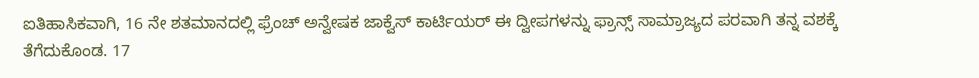ಐತಿಹಾಸಿಕವಾಗಿ, 16 ನೇ ಶತಮಾನದಲ್ಲಿ ಫ್ರೆಂಚ್ ಅನ್ವೇಷಕ ಜಾಕ್ವೆಸ್ ಕಾರ್ಟಿಯರ್ ಈ ದ್ವೀಪಗಳನ್ನು ಫ್ರಾನ್ಸ್ ಸಾಮ್ರಾಜ್ಯದ ಪರವಾಗಿ ತನ್ನ ವಶಕ್ಕೆ ತೆಗೆದುಕೊಂಡ. 17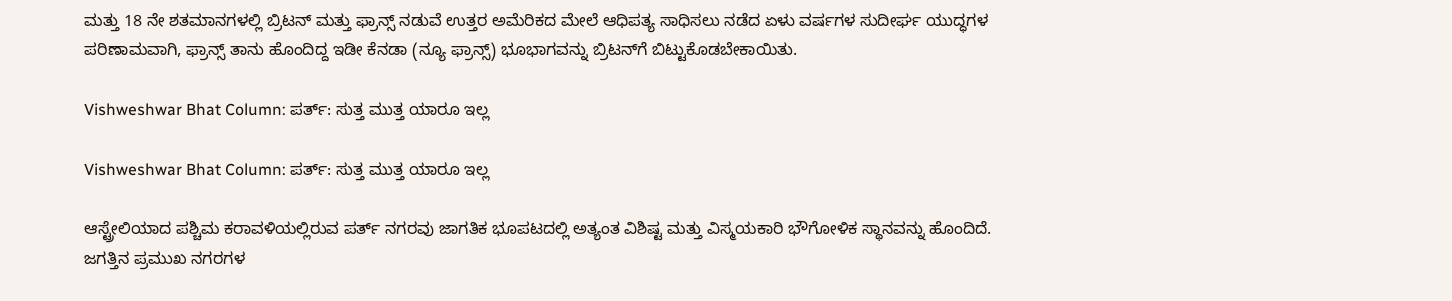ಮತ್ತು 18 ನೇ ಶತಮಾನಗಳಲ್ಲಿ ಬ್ರಿಟನ್ ಮತ್ತು ಫ್ರಾನ್ಸ್ ನಡುವೆ ಉತ್ತರ ಅಮೆರಿಕದ ಮೇಲೆ ಆಧಿಪತ್ಯ ಸಾಧಿಸಲು ನಡೆದ ಏಳು ವರ್ಷಗಳ ಸುದೀರ್ಘ ಯುದ್ಧಗಳ ಪರಿಣಾಮವಾಗಿ, ಫ್ರಾನ್ಸ್ ತಾನು ಹೊಂದಿದ್ದ ಇಡೀ ಕೆನಡಾ (ನ್ಯೂ ಫ್ರಾನ್ಸ್) ಭೂಭಾಗವನ್ನು ಬ್ರಿಟನ್‌ಗೆ ಬಿಟ್ಟುಕೊಡಬೇಕಾಯಿತು.

Vishweshwar Bhat Column: ಪರ್ತ್: ಸುತ್ತ ಮುತ್ತ ಯಾರೂ ಇಲ್ಲ

Vishweshwar Bhat Column: ಪರ್ತ್: ಸುತ್ತ ಮುತ್ತ ಯಾರೂ ಇಲ್ಲ

ಆಸ್ಟ್ರೇಲಿಯಾದ ಪಶ್ಚಿಮ ಕರಾವಳಿಯಲ್ಲಿರುವ ಪರ್ತ್ ನಗರವು ಜಾಗತಿಕ ಭೂಪಟದಲ್ಲಿ ಅತ್ಯಂತ ವಿಶಿಷ್ಟ ಮತ್ತು ವಿಸ್ಮಯಕಾರಿ ಭೌಗೋಳಿಕ ಸ್ಥಾನವನ್ನು ಹೊಂದಿದೆ. ಜಗತ್ತಿನ ಪ್ರಮುಖ ನಗರಗಳ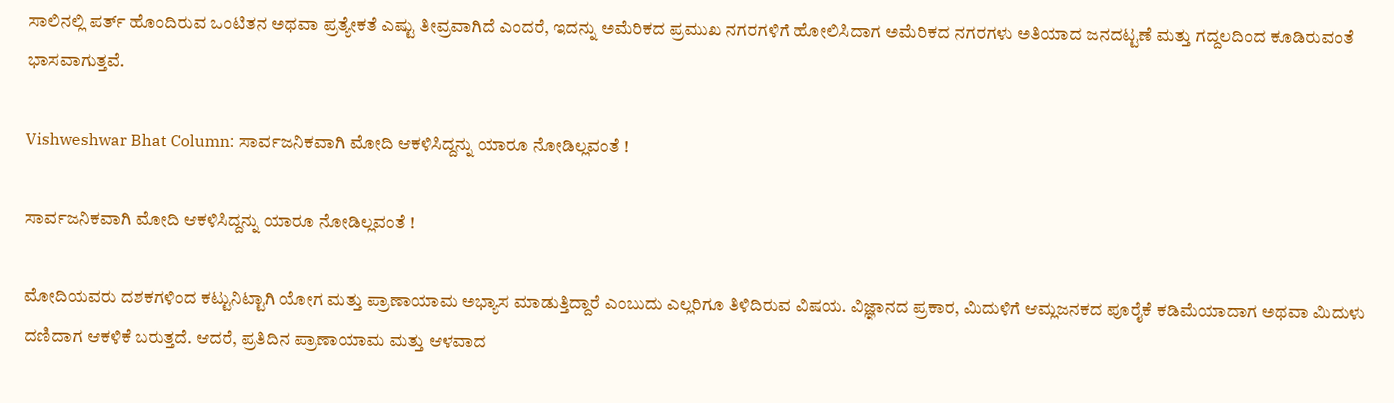ಸಾಲಿನಲ್ಲಿ ಪರ್ತ್ ಹೊಂದಿರುವ ಒಂಟಿತನ ಅಥವಾ ಪ್ರತ್ಯೇಕತೆ ಎಷ್ಟು ತೀವ್ರವಾಗಿದೆ ಎಂದರೆ, ಇದನ್ನು ಅಮೆರಿಕದ ಪ್ರಮುಖ ನಗರಗಳಿಗೆ ಹೋಲಿಸಿದಾಗ ಅಮೆರಿಕದ ನಗರಗಳು ಅತಿಯಾದ ಜನದಟ್ಟಣೆ ಮತ್ತು ಗದ್ದಲದಿಂದ ಕೂಡಿರುವಂತೆ ಭಾಸವಾಗುತ್ತವೆ.

Vishweshwar Bhat Column: ಸಾರ್ವಜನಿಕವಾಗಿ ಮೋದಿ ಆಕಳಿಸಿದ್ದನ್ನು ಯಾರೂ ನೋಡಿಲ್ಲವಂತೆ !

ಸಾರ್ವಜನಿಕವಾಗಿ ಮೋದಿ ಆಕಳಿಸಿದ್ದನ್ನು ಯಾರೂ ನೋಡಿಲ್ಲವಂತೆ !

ಮೋದಿಯವರು ದಶಕಗಳಿಂದ ಕಟ್ಟುನಿಟ್ಟಾಗಿ ಯೋಗ ಮತ್ತು ಪ್ರಾಣಾಯಾಮ ಅಭ್ಯಾಸ ಮಾಡುತ್ತಿದ್ದಾರೆ ಎಂಬುದು ಎಲ್ಲರಿಗೂ ತಿಳಿದಿರುವ ವಿಷಯ. ವಿಜ್ಞಾನದ ಪ್ರಕಾರ, ಮಿದುಳಿಗೆ ಆಮ್ಲಜನಕದ ಪೂರೈಕೆ ಕಡಿಮೆಯಾದಾಗ ಅಥವಾ ಮಿದುಳು ದಣಿದಾಗ ಆಕಳಿಕೆ ಬರುತ್ತದೆ. ಆದರೆ, ಪ್ರತಿದಿನ ಪ್ರಾಣಾಯಾಮ ಮತ್ತು ಆಳವಾದ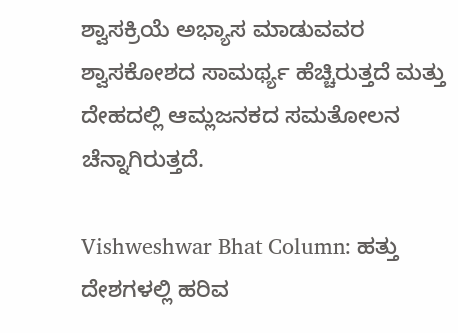ಶ್ವಾಸಕ್ರಿಯೆ ಅಭ್ಯಾಸ ಮಾಡುವವರ ಶ್ವಾಸಕೋಶದ ಸಾಮರ್ಥ್ಯ ಹೆಚ್ಚಿರುತ್ತದೆ ಮತ್ತು ದೇಹದಲ್ಲಿ ಆಮ್ಲಜನಕದ ಸಮತೋಲನ ಚೆನ್ನಾಗಿರುತ್ತದೆ.

Vishweshwar Bhat Column: ಹತ್ತು ದೇಶಗಳಲ್ಲಿ ಹರಿವ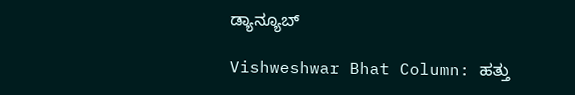ಡ್ಯಾನ್ಯೂಬ್

Vishweshwar Bhat Column: ಹತ್ತು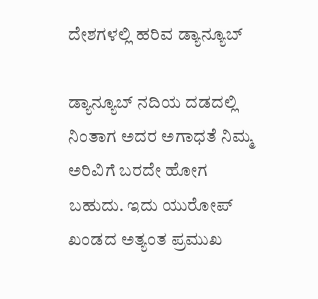ದೇಶಗಳಲ್ಲಿ ಹರಿವ ಡ್ಯಾನ್ಯೂಬ್

ಡ್ಯಾನ್ಯೂಬ್ ನದಿಯ ದಡದಲ್ಲಿ ನಿಂತಾಗ ಅದರ ಅಗಾಧತೆ ನಿಮ್ಮ ಅರಿವಿಗೆ ಬರದೇ ಹೋಗ ಬಹುದು. ಇದು ಯುರೋಪ್ ಖಂಡದ ಅತ್ಯಂತ ಪ್ರಮುಖ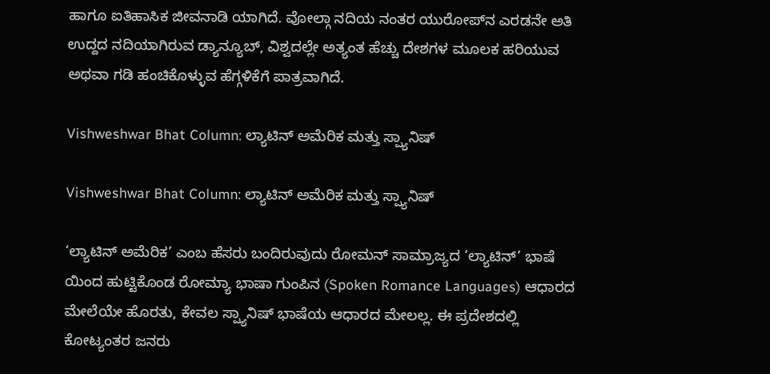ಹಾಗೂ ಐತಿಹಾಸಿಕ ಜೀವನಾಡಿ ಯಾಗಿದೆ. ವೋಲ್ಗಾ ನದಿಯ ನಂತರ ಯುರೋಪ್‌ನ ಎರಡನೇ ಅತಿ ಉದ್ದದ ನದಿಯಾಗಿರುವ ಡ್ಯಾನ್ಯೂಬ್, ವಿಶ್ವದಲ್ಲೇ ಅತ್ಯಂತ ಹೆಚ್ಚು ದೇಶಗಳ ಮೂಲಕ ಹರಿಯುವ ಅಥವಾ ಗಡಿ ಹಂಚಿಕೊಳ್ಳುವ ಹೆಗ್ಗಳಿಕೆಗೆ ಪಾತ್ರವಾಗಿದೆ.

Vishweshwar Bhat Column: ಲ್ಯಾಟಿನ್ ಅಮೆರಿಕ ಮತ್ತು ಸ್ಪ್ಯಾನಿಷ್

Vishweshwar Bhat Column: ಲ್ಯಾಟಿನ್ ಅಮೆರಿಕ ಮತ್ತು ಸ್ಪ್ಯಾನಿಷ್

‘ಲ್ಯಾಟಿನ್ ಅಮೆರಿಕ’ ಎಂಬ ಹೆಸರು ಬಂದಿರುವುದು ರೋಮನ್ ಸಾಮ್ರಾಜ್ಯದ ‘ಲ್ಯಾಟಿನ್’ ಭಾಷೆ ಯಿಂದ ಹುಟ್ಟಿಕೊಂಡ ರೋಮ್ಯಾ ಭಾಷಾ ಗುಂಪಿನ (Spoken Romance Languages) ಆಧಾರದ ಮೇಲೆಯೇ ಹೊರತು, ಕೇವಲ ಸ್ಪ್ಯಾನಿಷ್ ಭಾಷೆಯ ಆಧಾರದ ಮೇಲಲ್ಲ. ಈ ಪ್ರದೇಶದಲ್ಲಿ ಕೋಟ್ಯಂತರ ಜನರು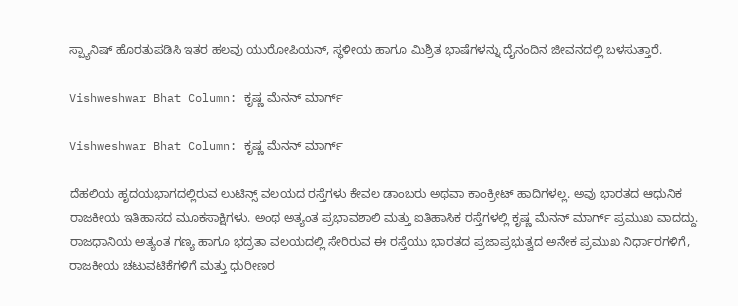ಸ್ಪ್ಯಾನಿಷ್ ಹೊರತುಪಡಿಸಿ ಇತರ ಹಲವು ಯುರೋಪಿಯನ್, ಸ್ಥಳೀಯ ಹಾಗೂ ಮಿಶ್ರಿತ ಭಾಷೆಗಳನ್ನು ದೈನಂದಿನ ಜೀವನದಲ್ಲಿ ಬಳಸುತ್ತಾರೆ.

Vishweshwar Bhat Column: ಕೃಷ್ಣ ಮೆನನ್ ಮಾರ್ಗ್

Vishweshwar Bhat Column: ಕೃಷ್ಣ ಮೆನನ್ ಮಾರ್ಗ್

ದೆಹಲಿಯ ಹೃದಯಭಾಗದಲ್ಲಿರುವ ಲುಟಿನ್ಸ್ ವಲಯದ ರಸ್ತೆಗಳು ಕೇವಲ ಡಾಂಬರು ಅಥವಾ ಕಾಂಕ್ರೀಟ್ ಹಾದಿಗಳಲ್ಲ. ಅವು ಭಾರತದ ಆಧುನಿಕ ರಾಜಕೀಯ ಇತಿಹಾಸದ ಮೂಕಸಾಕ್ಷಿಗಳು. ಅಂಥ ಅತ್ಯಂತ ಪ್ರಭಾವಶಾಲಿ ಮತ್ತು ಐತಿಹಾಸಿಕ ರಸ್ತೆಗಳಲ್ಲಿ ಕೃಷ್ಣ ಮೆನನ್ ಮಾರ್ಗ್ ಪ್ರಮುಖ ವಾದದ್ದು. ರಾಜಧಾನಿಯ ಅತ್ಯಂತ ಗಣ್ಯ ಹಾಗೂ ಭದ್ರತಾ ವಲಯದಲ್ಲಿ ಸೇರಿರುವ ಈ ರಸ್ತೆಯು ಭಾರತದ ಪ್ರಜಾಪ್ರಭುತ್ವದ ಅನೇಕ ಪ್ರಮುಖ ನಿರ್ಧಾರಗಳಿಗೆ, ರಾಜಕೀಯ ಚಟುವಟಿಕೆಗಳಿಗೆ ಮತ್ತು ಧುರೀಣರ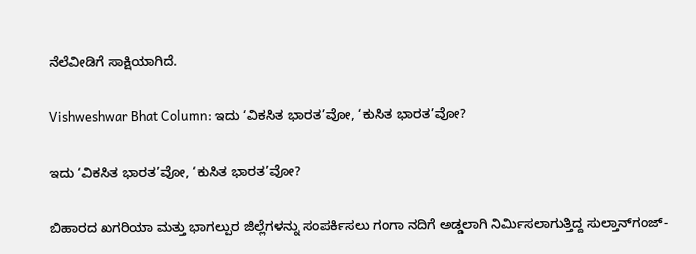ನೆಲೆವೀಡಿಗೆ ಸಾಕ್ಷಿಯಾಗಿದೆ.

Vishweshwar Bhat Column: ಇದು ‘ವಿಕಸಿತ ಭಾರತ’ವೋ, ‘ಕುಸಿತ ಭಾರತ’ವೋ?

ಇದು ‘ವಿಕಸಿತ ಭಾರತ’ವೋ, ‘ಕುಸಿತ ಭಾರತ’ವೋ?

ಬಿಹಾರದ ಖಗರಿಯಾ ಮತ್ತು ಭಾಗಲ್ಪುರ ಜಿಲ್ಲೆಗಳನ್ನು ಸಂಪರ್ಕಿಸಲು ಗಂಗಾ ನದಿಗೆ ಅಡ್ಡಲಾಗಿ ನಿರ್ಮಿಸಲಾಗುತ್ತಿದ್ದ ಸುಲ್ತಾನ್‌ಗಂಜ್-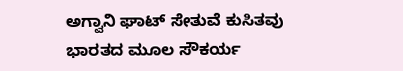ಅಗ್ವಾನಿ ಘಾಟ್ ಸೇತುವೆ ಕುಸಿತವು ಭಾರತದ ಮೂಲ ಸೌಕರ್ಯ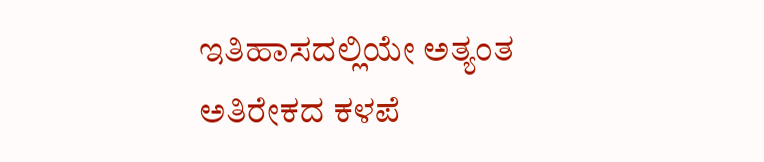ಇತಿಹಾಸದಲ್ಲಿಯೇ ಅತ್ಯಂತ ಅತಿರೇಕದ ಕಳಪೆ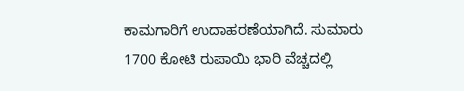ಕಾಮಗಾರಿಗೆ ಉದಾಹರಣೆಯಾಗಿದೆ. ಸುಮಾರು 1700 ಕೋಟಿ ರುಪಾಯಿ ಭಾರಿ ವೆಚ್ಚದಲ್ಲಿ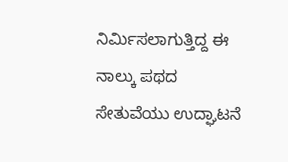ನಿರ್ಮಿಸಲಾಗುತ್ತಿದ್ದ ಈ ನಾಲ್ಕು ಪಥದ ಸೇತುವೆಯು ಉದ್ಘಾಟನೆ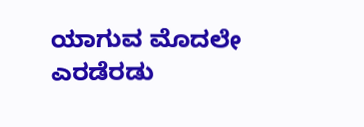ಯಾಗುವ ಮೊದಲೇ ಎರಡೆರಡು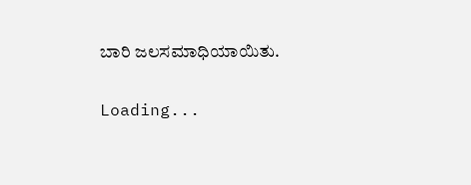ಬಾರಿ ಜಲಸಮಾಧಿಯಾಯಿತು.

Loading...